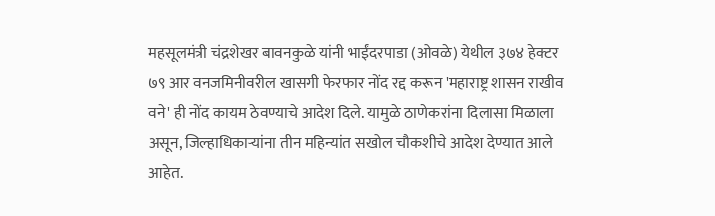महसूलमंत्री चंद्रशेखर बावनकुळे यांनी भाईंदरपाडा (ओवळे) येथील ३७४ हेक्टर ७९ आर वनजमिनीवरील खासगी फेरफार नोंद रद्द करून 'महाराष्ट्र शासन राखीव वने' ही नोंद कायम ठेवण्याचे आदेश दिले. यामुळे ठाणेकरांना दिलासा मिळाला असून, जिल्हाधिकाऱ्यांना तीन महिन्यांत सखोल चौकशीचे आदेश देण्यात आले आहेत.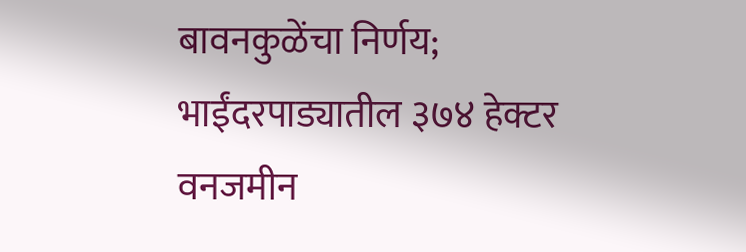बावनकुळेंचा निर्णय; भाईंदरपाड्यातील ३७४ हेक्टर वनजमीन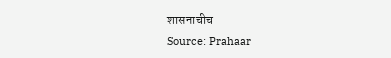शासनाचीच
Source: Prahaar